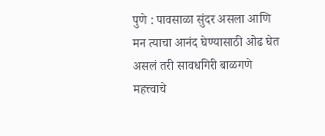पुणे : पावसाळा सुंदर असला आणि मन त्याचा आनंद घेण्यासाठी ओढ घेत असलं तरी सावधगिरी बाळगणे महत्त्वाचे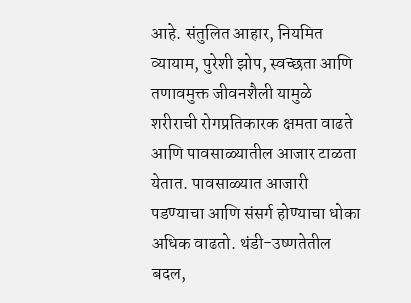आहे. संतुलित आहार, नियमित व्यायाम, पुरेशी झोप, स्वच्छता आणि तणावमुक्त जीवनशैली यामुळे शरीराची रोगप्रतिकारक क्षमता वाढते आणि पावसाळ्यातील आजार टाळता येतात. पावसाळ्यात आजारी पडण्याचा आणि संसर्ग होण्याचा धोका अधिक वाढतो. थंडी-उष्णतेतील बदल,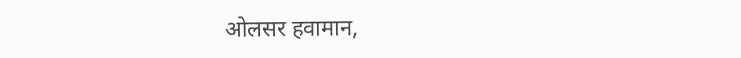ओलसर हवामान,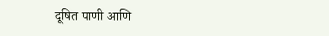दूषित पाणी आणि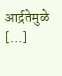आर्द्रतेमुळे […]